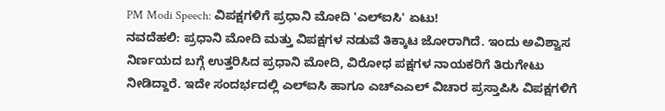PM Modi Speech: ವಿಪಕ್ಷಗಳಿಗೆ ಪ್ರಧಾನಿ ಮೋದಿ 'ಎಲ್ಐಸಿ' ಏಟು!
ನವದೆಹಲಿ: ಪ್ರಧಾನಿ ಮೋದಿ ಮತ್ತು ವಿಪಕ್ಷಗಳ ನಡುವೆ ತಿಕ್ಕಾಟ ಜೋರಾಗಿದೆ. ಇಂದು ಅವಿಶ್ವಾಸ ನಿರ್ಣಯದ ಬಗ್ಗೆ ಉತ್ತರಿಸಿದ ಪ್ರಧಾನಿ ಮೋದಿ, ವಿರೋಧ ಪಕ್ಷಗಳ ನಾಯಕರಿಗೆ ತಿರುಗೇಟು ನೀಡಿದ್ದಾರೆ. ಇದೇ ಸಂದರ್ಭದಲ್ಲಿ ಎಲ್ಐಸಿ ಹಾಗೂ ಎಚ್ಎಎಲ್ ವಿಚಾರ ಪ್ರಸ್ತಾಪಿಸಿ ವಿಪಕ್ಷಗಳಿಗೆ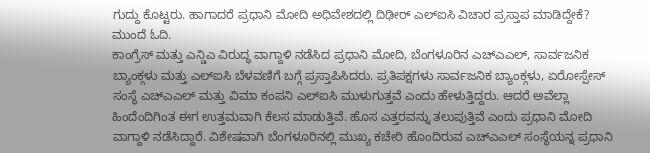ಗುದ್ದು ಕೊಟ್ಟರು. ಹಾಗಾದರೆ ಪ್ರಧಾನಿ ಮೋದಿ ಅಧಿವೇಶದಲ್ಲಿ ದಿಢೀರ್ ಎಲ್ಐಸಿ ವಿಚಾರ ಪ್ರಸ್ತಾಪ ಮಾಡಿದ್ದೇಕೆ? ಮುಂದೆ ಓದಿ.
ಕಾಂಗ್ರೆಸ್ ಮತ್ತು ಎನ್ಡಿಎ ವಿರುದ್ಧ ವಾಗ್ದಾಳಿ ನಡೆಸಿದ ಪ್ರಧಾನಿ ಮೋದಿ, ಬೆಂಗಳೂರಿನ ಎಚ್ಎಎಲ್, ಸಾರ್ವಜನಿಕ ಬ್ಯಾಂಕ್ಗಳು ಮತ್ತು ಎಲ್ಐಸಿ ಬೆಳವಣಿಗೆ ಬಗ್ಗೆ ಪ್ರಸ್ತಾಪಿಸಿದರು. ಪ್ರತಿಪಕ್ಷಗಳು ಸಾರ್ವಜನಿಕ ಬ್ಯಾಂಕ್ಗಳು, ಏರೋಸ್ಪೇಸ್ ಸಂಸ್ಥೆ ಎಚ್ಎಎಲ್ ಮತ್ತು ವಿಮಾ ಕಂಪನಿ ಎಲ್ಐಸಿ ಮುಳುಗುತ್ತವೆ ಎಂದು ಹೇಳುತ್ತಿದ್ದರು. ಆದರೆ ಅವೆಲ್ಲಾ ಹಿಂದೆಂದಿಗಿಂತ ಈಗ ಉತ್ತಮವಾಗಿ ಕೆಲಸ ಮಾಡುತ್ತಿವೆ. ಹೊಸ ಎತ್ತರವನ್ನು ತಲುಪುತ್ತಿವೆ ಎಂದು ಪ್ರಧಾನಿ ಮೋದಿ ವಾಗ್ದಾಳಿ ನಡೆಸಿದ್ದಾರೆ. ವಿಶೇಷವಾಗಿ ಬೆಂಗಳೂರಿನಲ್ಲಿ ಮುಖ್ಯ ಕಚೇರಿ ಹೊಂದಿರುವ ಎಚ್ಎಎಲ್ ಸಂಸ್ಥೆಯನ್ನ ಪ್ರಧಾನಿ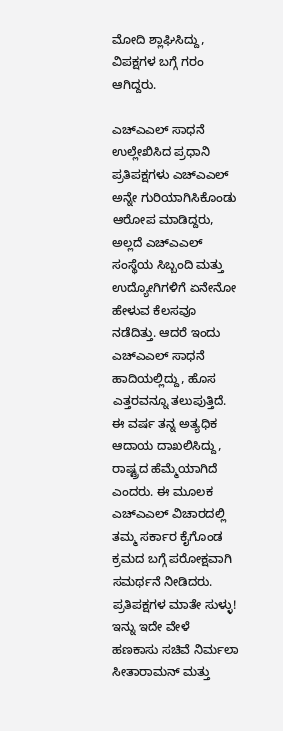ಮೋದಿ ಶ್ಲಾಘಿಸಿದ್ದು, ವಿಪಕ್ಷಗಳ ಬಗ್ಗೆ ಗರಂ ಆಗಿದ್ದರು.

ಎಚ್ಎಎಲ್ ಸಾಧನೆ ಉಲ್ಲೇಖಿಸಿದ ಪ್ರಧಾನಿ
ಪ್ರತಿಪಕ್ಷಗಳು ಎಚ್ಎಎಲ್ ಅನ್ನೇ ಗುರಿಯಾಗಿಸಿಕೊಂಡು ಆರೋಪ ಮಾಡಿದ್ದರು, ಅಲ್ಲದೆ ಎಚ್ಎಎಲ್ ಸಂಸ್ಥೆಯ ಸಿಬ್ಬಂದಿ ಮತ್ತು ಉದ್ಯೋಗಿಗಳಿಗೆ ಏನೇನೋ ಹೇಳುವ ಕೆಲಸವೂ ನಡೆದಿತ್ತು. ಆದರೆ ಇಂದು ಎಚ್ಎಎಲ್ ಸಾಧನೆ ಹಾದಿಯಲ್ಲಿದ್ದು, ಹೊಸ ಎತ್ತರವನ್ನೂ ತಲುಪುತ್ತಿದೆ. ಈ ವರ್ಷ ತನ್ನ ಅತ್ಯಧಿಕ ಆದಾಯ ದಾಖಲಿಸಿದ್ದು, ರಾಷ್ಟ್ರದ ಹೆಮ್ಮೆಯಾಗಿದೆ ಎಂದರು. ಈ ಮೂಲಕ ಎಚ್ಎಎಲ್ ವಿಚಾರದಲ್ಲಿ ತಮ್ಮ ಸರ್ಕಾರ ಕೈಗೊಂಡ ಕ್ರಮದ ಬಗ್ಗೆ ಪರೋಕ್ಷವಾಗಿ ಸಮರ್ಥನೆ ನೀಡಿದರು.
ಪ್ರತಿಪಕ್ಷಗಳ ಮಾತೇ ಸುಳ್ಳು!
ಇನ್ನು ಇದೇ ವೇಳೆ ಹಣಕಾಸು ಸಚಿವೆ ನಿರ್ಮಲಾ ಸೀತಾರಾಮನ್ ಮತ್ತು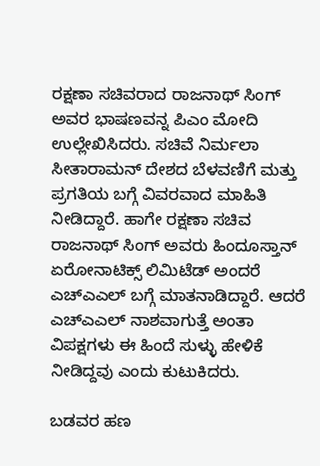ರಕ್ಷಣಾ ಸಚಿವರಾದ ರಾಜನಾಥ್ ಸಿಂಗ್ ಅವರ ಭಾಷಣವನ್ನ ಪಿಎಂ ಮೋದಿ ಉಲ್ಲೇಖಿಸಿದರು. ಸಚಿವೆ ನಿರ್ಮಲಾ ಸೀತಾರಾಮನ್ ದೇಶದ ಬೆಳವಣಿಗೆ ಮತ್ತು ಪ್ರಗತಿಯ ಬಗ್ಗೆ ವಿವರವಾದ ಮಾಹಿತಿ ನೀಡಿದ್ದಾರೆ. ಹಾಗೇ ರಕ್ಷಣಾ ಸಚಿವ ರಾಜನಾಥ್ ಸಿಂಗ್ ಅವರು ಹಿಂದೂಸ್ತಾನ್ ಏರೋನಾಟಿಕ್ಸ್ ಲಿಮಿಟೆಡ್ ಅಂದರೆ ಎಚ್ಎಎಲ್ ಬಗ್ಗೆ ಮಾತನಾಡಿದ್ದಾರೆ. ಆದರೆ ಎಚ್ಎಎಲ್ ನಾಶವಾಗುತ್ತೆ ಅಂತಾ ವಿಪಕ್ಷಗಳು ಈ ಹಿಂದೆ ಸುಳ್ಳು ಹೇಳಿಕೆ ನೀಡಿದ್ದವು ಎಂದು ಕುಟುಕಿದರು.

ಬಡವರ ಹಣ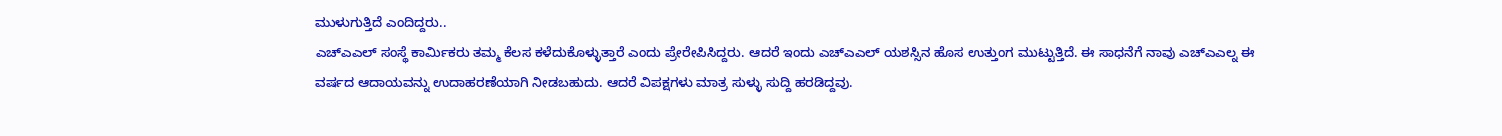ಮುಳುಗುತ್ತಿದೆ ಎಂದಿದ್ದರು..
ಎಚ್ಎಎಲ್ ಸಂಸ್ಥೆ ಕಾರ್ಮಿಕರು ತಮ್ಮ ಕೆಲಸ ಕಳೆದುಕೊಳ್ಳುತ್ತಾರೆ ಎಂದು ಪ್ರೇರೇಪಿಸಿದ್ದರು. ಆದರೆ ಇಂದು ಎಚ್ಎಎಲ್ ಯಶಸ್ಸಿನ ಹೊಸ ಉತ್ತುಂಗ ಮುಟ್ಟುತ್ತಿದೆ. ಈ ಸಾಧನೆಗೆ ನಾವು ಎಚ್ಎಎಲ್ನ ಈ ವರ್ಷದ ಆದಾಯವನ್ನು ಉದಾಹರಣೆಯಾಗಿ ನೀಡಬಹುದು. ಆದರೆ ವಿಪಕ್ಷಗಳು ಮಾತ್ರ ಸುಳ್ಳು ಸುದ್ದಿ ಹರಡಿದ್ದವು.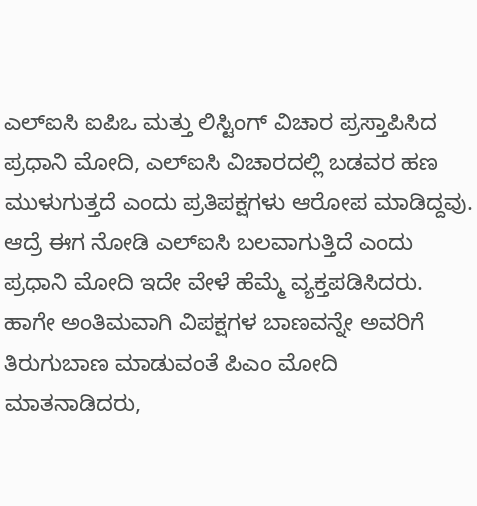ಎಲ್ಐಸಿ ಐಪಿಒ ಮತ್ತು ಲಿಸ್ಟಿಂಗ್ ವಿಚಾರ ಪ್ರಸ್ತಾಪಿಸಿದ ಪ್ರಧಾನಿ ಮೋದಿ, ಎಲ್ಐಸಿ ವಿಚಾರದಲ್ಲಿ ಬಡವರ ಹಣ ಮುಳುಗುತ್ತದೆ ಎಂದು ಪ್ರತಿಪಕ್ಷಗಳು ಆರೋಪ ಮಾಡಿದ್ದವು. ಆದ್ರೆ ಈಗ ನೋಡಿ ಎಲ್ಐಸಿ ಬಲವಾಗುತ್ತಿದೆ ಎಂದು ಪ್ರಧಾನಿ ಮೋದಿ ಇದೇ ವೇಳೆ ಹೆಮ್ಮೆ ವ್ಯಕ್ತಪಡಿಸಿದರು.
ಹಾಗೇ ಅಂತಿಮವಾಗಿ ವಿಪಕ್ಷಗಳ ಬಾಣವನ್ನೇ ಅವರಿಗೆ ತಿರುಗುಬಾಣ ಮಾಡುವಂತೆ ಪಿಎಂ ಮೋದಿ ಮಾತನಾಡಿದರು,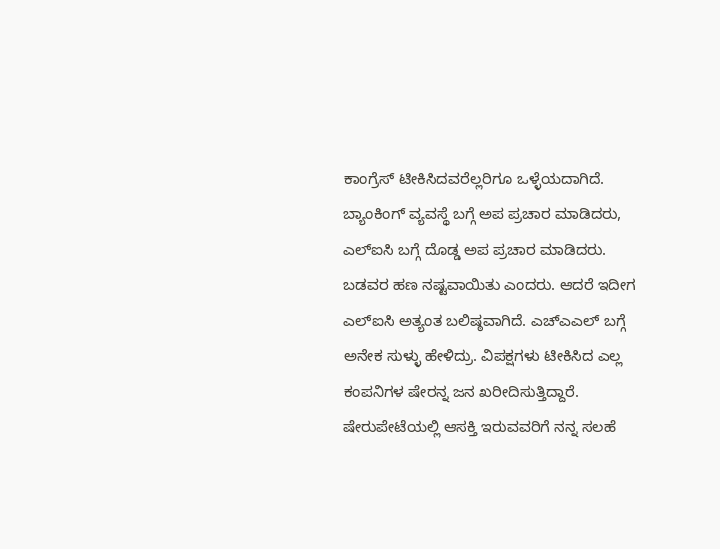ಕಾಂಗ್ರೆಸ್ ಟೀಕಿಸಿದವರೆಲ್ಲರಿಗೂ ಒಳ್ಳೆಯದಾಗಿದೆ. ಬ್ಯಾಂಕಿಂಗ್ ವ್ಯವಸ್ಥೆ ಬಗ್ಗೆ ಅಪ ಪ್ರಚಾರ ಮಾಡಿದರು, ಎಲ್ಐಸಿ ಬಗ್ಗೆ ದೊಡ್ಡ ಅಪ ಪ್ರಚಾರ ಮಾಡಿದರು. ಬಡವರ ಹಣ ನಷ್ಟವಾಯಿತು ಎಂದರು. ಆದರೆ ಇದೀಗ ಎಲ್ಐಸಿ ಅತ್ಯಂತ ಬಲಿಷ್ಠವಾಗಿದೆ. ಎಚ್ಎಎಲ್ ಬಗ್ಗೆ ಅನೇಕ ಸುಳ್ಳು ಹೇಳಿದ್ರು. ವಿಪಕ್ಷಗಳು ಟೀಕಿಸಿದ ಎಲ್ಲ ಕಂಪನಿಗಳ ಷೇರನ್ನ ಜನ ಖರೀದಿಸುತ್ತಿದ್ದಾರೆ. ಷೇರುಪೇಟೆಯಲ್ಲಿ ಆಸಕ್ತಿ ಇರುವವರಿಗೆ ನನ್ನ ಸಲಹೆ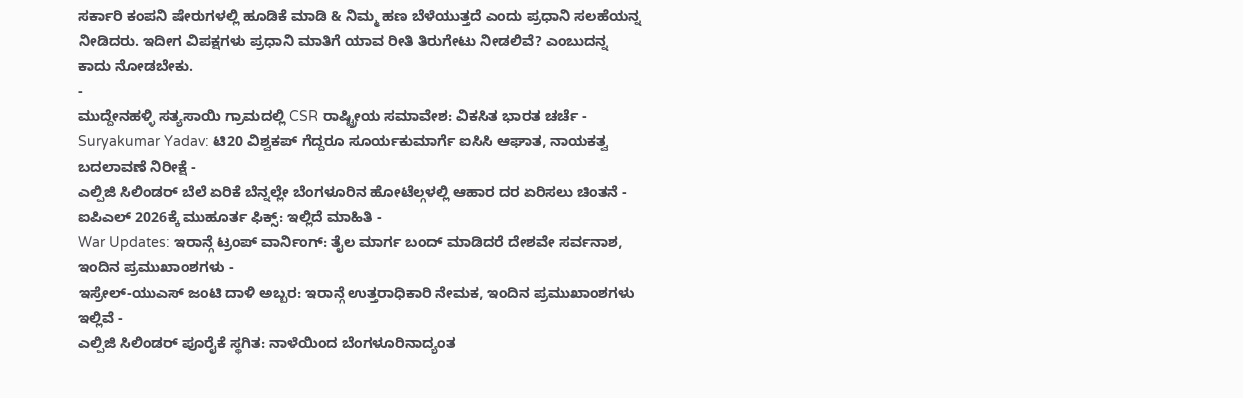ಸರ್ಕಾರಿ ಕಂಪನಿ ಷೇರುಗಳಲ್ಲಿ ಹೂಡಿಕೆ ಮಾಡಿ & ನಿಮ್ಮ ಹಣ ಬೆಳೆಯುತ್ತದೆ ಎಂದು ಪ್ರಧಾನಿ ಸಲಹೆಯನ್ನ ನೀಡಿದರು. ಇದೀಗ ವಿಪಕ್ಷಗಳು ಪ್ರಧಾನಿ ಮಾತಿಗೆ ಯಾವ ರೀತಿ ತಿರುಗೇಟು ನೀಡಲಿವೆ? ಎಂಬುದನ್ನ ಕಾದು ನೋಡಬೇಕು.
-
ಮುದ್ದೇನಹಳ್ಳಿ ಸತ್ಯಸಾಯಿ ಗ್ರಾಮದಲ್ಲಿ CSR ರಾಷ್ಟ್ರೀಯ ಸಮಾವೇಶ: ವಿಕಸಿತ ಭಾರತ ಚರ್ಚೆ -
Suryakumar Yadav: ಟಿ20 ವಿಶ್ವಕಪ್ ಗೆದ್ದರೂ ಸೂರ್ಯಕುಮಾರ್ಗೆ ಐಸಿಸಿ ಆಘಾತ, ನಾಯಕತ್ವ ಬದಲಾವಣೆ ನಿರೀಕ್ಷೆ -
ಎಲ್ಪಿಜಿ ಸಿಲಿಂಡರ್ ಬೆಲೆ ಏರಿಕೆ ಬೆನ್ನಲ್ಲೇ ಬೆಂಗಳೂರಿನ ಹೋಟೆಲ್ಗಳಲ್ಲಿ ಆಹಾರ ದರ ಏರಿಸಲು ಚಿಂತನೆ -
ಐಪಿಎಲ್ 2026ಕ್ಕೆ ಮುಹೂರ್ತ ಫಿಕ್ಸ್: ಇಲ್ಲಿದೆ ಮಾಹಿತಿ -
War Updates: ಇರಾನ್ಗೆ ಟ್ರಂಪ್ ವಾರ್ನಿಂಗ್: ತೈಲ ಮಾರ್ಗ ಬಂದ್ ಮಾಡಿದರೆ ದೇಶವೇ ಸರ್ವನಾಶ, ಇಂದಿನ ಪ್ರಮುಖಾಂಶಗಳು -
ಇಸ್ರೇಲ್-ಯುಎಸ್ ಜಂಟಿ ದಾಳಿ ಅಬ್ಬರ: ಇರಾನ್ಗೆ ಉತ್ತರಾಧಿಕಾರಿ ನೇಮಕ, ಇಂದಿನ ಪ್ರಮುಖಾಂಶಗಳು ಇಲ್ಲಿವೆ -
ಎಲ್ಪಿಜಿ ಸಿಲಿಂಡರ್ ಪೂರೈಕೆ ಸ್ಥಗಿತ: ನಾಳೆಯಿಂದ ಬೆಂಗಳೂರಿನಾದ್ಯಂತ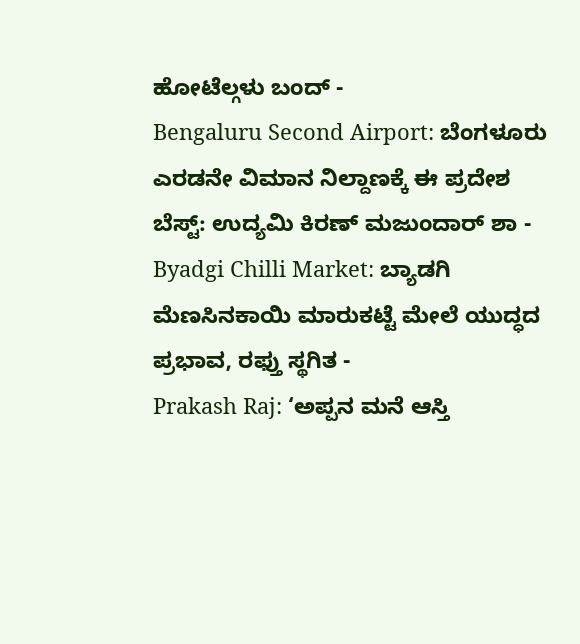ಹೋಟೆಲ್ಗಳು ಬಂದ್ -
Bengaluru Second Airport: ಬೆಂಗಳೂರು ಎರಡನೇ ವಿಮಾನ ನಿಲ್ದಾಣಕ್ಕೆ ಈ ಪ್ರದೇಶ ಬೆಸ್ಟ್: ಉದ್ಯಮಿ ಕಿರಣ್ ಮಜುಂದಾರ್ ಶಾ -
Byadgi Chilli Market: ಬ್ಯಾಡಗಿ ಮೆಣಸಿನಕಾಯಿ ಮಾರುಕಟ್ಟೆ ಮೇಲೆ ಯುದ್ಧದ ಪ್ರಭಾವ, ರಫ್ತು ಸ್ಥಗಿತ -
Prakash Raj: ‘ಅಪ್ಪನ ಮನೆ ಆಸ್ತಿ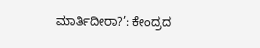ಮಾರ್ತಿದೀರಾ?’: ಕೇಂದ್ರದ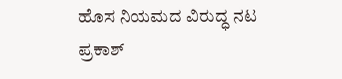ಹೊಸ ನಿಯಮದ ವಿರುದ್ಧ ನಟ ಪ್ರಕಾಶ್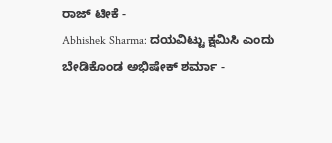ರಾಜ್ ಟೀಕೆ -
Abhishek Sharma: ದಯವಿಟ್ಟು ಕ್ಷಮಿಸಿ ಎಂದು ಬೇಡಿಕೊಂಡ ಅಭಿಷೇಕ್ ಶರ್ಮಾ -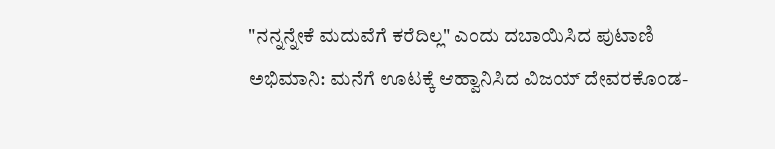"ನನ್ನನ್ನೇಕೆ ಮದುವೆಗೆ ಕರೆದಿಲ್ಲ" ಎಂದು ದಬಾಯಿಸಿದ ಪುಟಾಣಿ ಅಭಿಮಾನಿ: ಮನೆಗೆ ಊಟಕ್ಕೆ ಆಹ್ವಾನಿಸಿದ ವಿಜಯ್ ದೇವರಕೊಂಡ-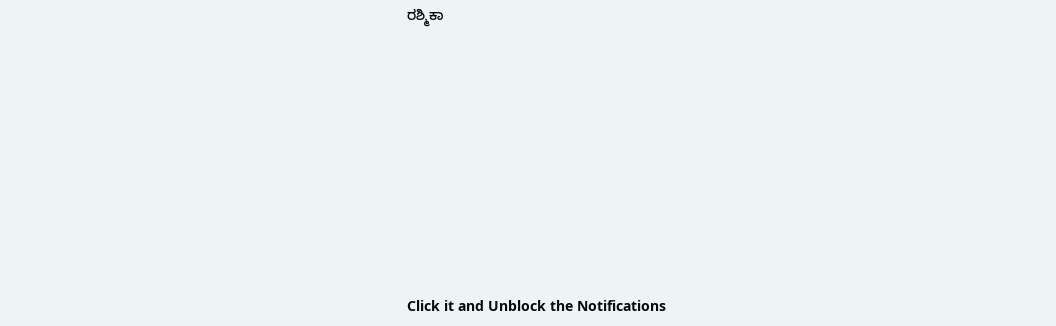ರಶ್ಮಿಕಾ












Click it and Unblock the Notifications